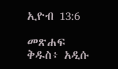ኢዮብ 13:6

መጽሐፍ ቅዱስ፥ አዲሱ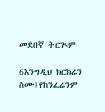መደበኛ ትርጒም

6እንግዲህ ክርክሬን ስሙ፤የከንፈሬንም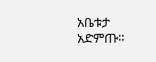አቤቱታ አድምጡ።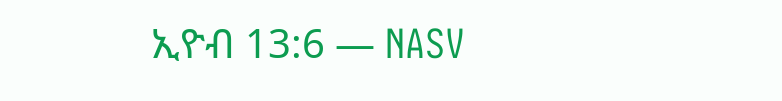ኢዮብ 13:6 — NASV